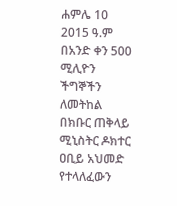ሐምሌ 10 2015 ዓ.ም በአንድ ቀን 500 ሚሊዮን ችግኞችን ለመትከል በክቡር ጠቅላይ ሚኒስትር ዶክተር ዐቢይ አህመድ የተላለፈውን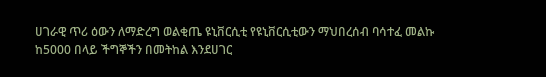ሀገራዊ ጥሪ ዕውን ለማድረግ ወልቂጤ ዩኒቨርሲቲ የዩኒቨርሲቲውን ማህበረሰብ ባሳተፈ መልኩ ከ5000 በላይ ችግኞችን በመትከል እንደሀገር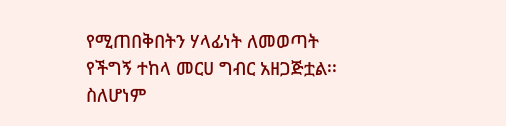የሚጠበቅበትን ሃላፊነት ለመወጣት የችግኝ ተከላ መርሀ ግብር አዘጋጅቷል፡፡
ስለሆነም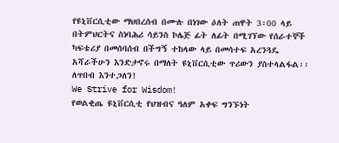የዩኒቨርሲቲው ማህበረሰብ በሙሉ በነገው ዕለት ጠዋት 3፡00 ላይ በትምህርትና ስነባሕሪ ሳይንስ ኮሌጅ ፊት ለፊት በሚገኘው የሰራተኞች ካፍቴሪያ በመሰባሰብ በችግኝ ተከላው ላይ በመሳተፍ አረንጓዴ አሻራችሁን እንድታኖሩ በማለት ዩኒቨርሲቲው ጥሪውን ያስተላልፋል፡፡
ለጥበብ እንተጋለን!
We Strive for Wisdom!
የወልቂጤ ዩኒቨርሲቲ የህዝብና ዓለም አቀፍ ግንኙነት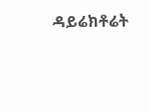ዳይሬክቶሬት